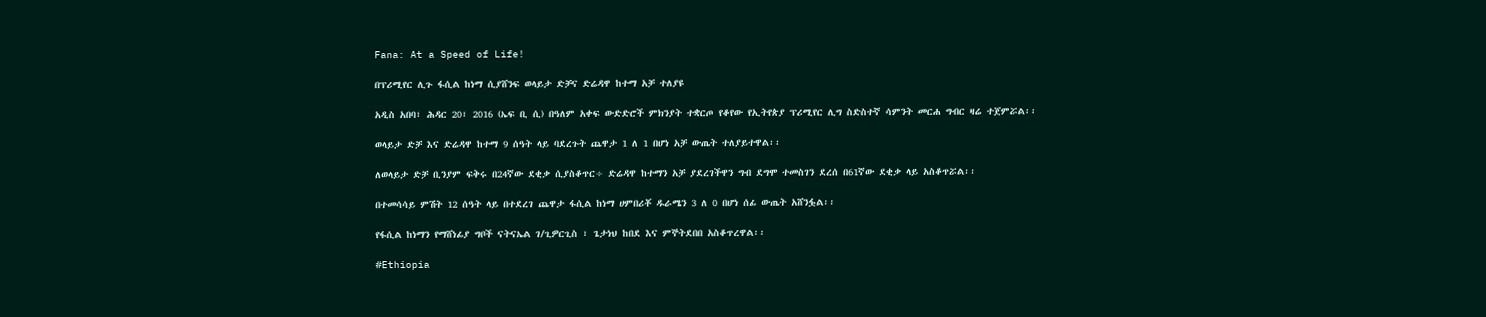Fana: At a Speed of Life!

በፕሪሚየር ሊጉ ፋሲል ከነማ ሲያሸንፍ ወላይታ ድቻና ድሬዳዋ ከተማ አቻ ተለያዩ

አዲስ አበባ፣ ሕዳር 20፣ 2016 (ኤፍ ቢ ሲ) በዓለም አቀፍ ውድድሮች ምክንያት ተቋርጦ የቆየው የኢትየጵያ ፕሪሚየር ሊግ ስድስተኛ ሳምንት መርሐ ግብር ዛሬ ተጀምሯል፡፡

ወላይታ ድቻ እና ድሬዳዋ ከተማ 9 ሰዓት ላይ ባደረጉት ጨዋታ 1 ለ 1 በሆነ አቻ ውጤት ተለያይተዋል፡፡

ለወላይታ ድቻ ቢንያም ፍቅሩ በ24ኛው ደቂቃ ሲያስቆጥር÷ ድሬዳዋ ከተማን አቻ ያደረገችዋን ግብ ደግሞ ተመስገን ደረሰ በ61ኛው ደቂቃ ላይ አስቆጥሯል፡፡

በተመሳሳይ ምሽት 12 ሰዓት ላይ በተደረገ ጨዋታ ፋሲል ከነማ ሀምበሪቾ ዱራሜን 3 ለ 0 በሆነ ሰፊ ውጤት አሸንፏል፡፡

የፋሲል ከነማን የማሸነፊያ ግቦች ናትናኤል ገ/ጊዎርጊስ ፣ ጌታነህ ከበደ እና ምኞትደበበ አስቆጥረዋል፡፡

#Ethiopia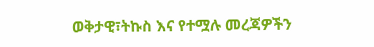ወቅታዊ፣ትኩስ እና የተሟሉ መረጃዎችን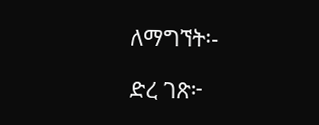ለማግኘት፡-

ድረ ገጽ፦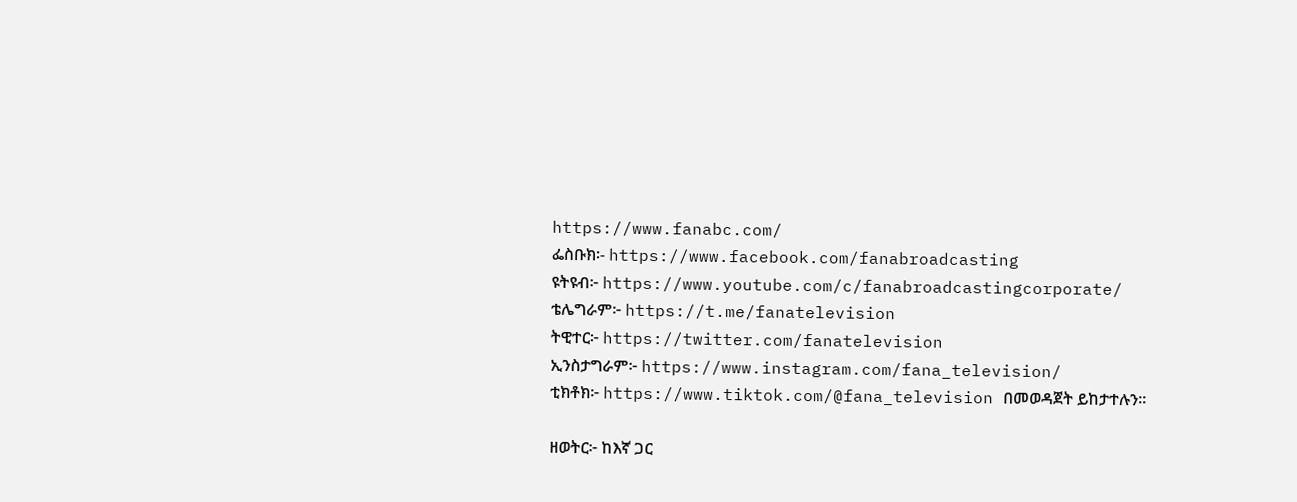https://www.fanabc.com/
ፌስቡክ፡- https://www.facebook.com/fanabroadcasting
ዩትዩብ፦ https://www.youtube.com/c/fanabroadcastingcorporate/
ቴሌግራም፦ https://t.me/fanatelevision
ትዊተር፦ https://twitter.com/fanatelevision
ኢንስታግራም፦ https://www.instagram.com/fana_television/
ቲክቶክ፦ https://www.tiktok.com/@fana_television በመወዳጀት ይከታተሉን፡፡

ዘወትር፦ ከእኛ ጋር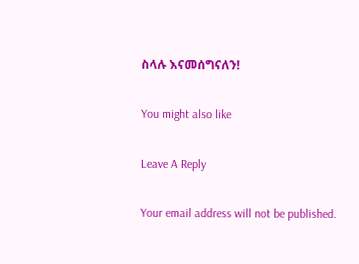ስላሉ እናመሰግናለን!

You might also like

Leave A Reply

Your email address will not be published.